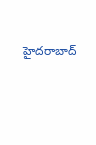హైదరాబాద్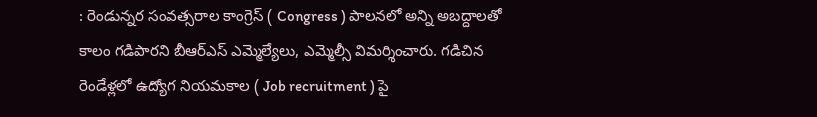: రెండున్నర సంవత్సరాల కాంగ్రెస్ ( Congress ) పాలనలో అన్ని అబద్దాలతో కాలం గడిపారని బీఆర్ఎస్ ఎమ్మెల్యేలు, ఎమ్మెల్సీ విమర్శించారు. గడిచిన రెండేళ్లలో ఉద్యోగ నియమకాల ( Job recruitment ) పై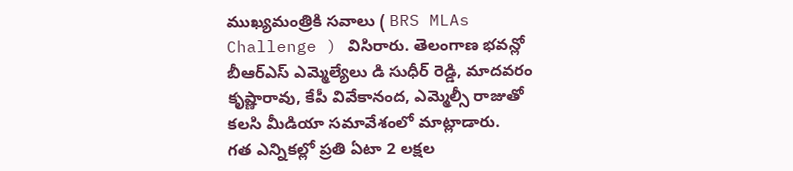ముఖ్యమంత్రికి సవాలు ( BRS MLAs Challenge ) విసిరారు. తెలంగాణ భవన్లో బీఆర్ఎస్ ఎమ్మెల్యేలు డి సుధీర్ రెడ్డి, మాదవరం కృష్ణారావు, కేపీ వివేకానంద, ఎమ్మెల్సీ రాజుతో కలసి మీడియా సమావేశంలో మాట్లాడారు.
గత ఎన్నికల్లో ప్రతి ఏటా 2 లక్షల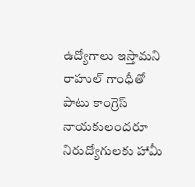ఉద్యోగాలు ఇస్తామని రాహుల్ గాంధీతో పాటు కాంగ్రెస్ నాయకులందరూ నిరుద్యోగులకు హామీ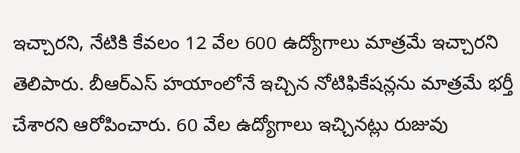ఇచ్చారని, నేటికి కేవలం 12 వేల 600 ఉద్యోగాలు మాత్రమే ఇచ్చారని తెలిపారు. బీఆర్ఎస్ హయాంలోనే ఇచ్చిన నోటిఫికేషన్లను మాత్రమే భర్తీ చేశారని ఆరోపించారు. 60 వేల ఉద్యోగాలు ఇచ్చినట్లు రుజువు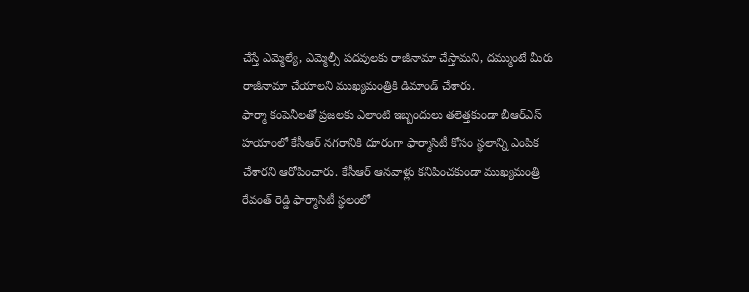చేస్తే ఎమ్మెల్యే, ఎమ్మెల్సీ పదవులకు రాజీనామా చేస్తామని, దమ్ముంటే మీరు రాజీనామా చేయాలని ముఖ్యమంత్రికి డిమాండ్ చేశారు.
ఫార్మా కంపెనీలతో ప్రజలకు ఎలాంటి ఇబ్బందులు తలెత్తకుండా బీఆర్ఎస్ హయాంలో కేసీఆర్ నగరానికి దూరంగా ఫార్మాసిటీ కోసం స్థలాన్ని ఎంపిక చేశారని ఆరోపించారు. కేసీఆర్ ఆనవాళ్లు కనిపించకుండా ముఖ్యమంత్రి రేవంత్ రెడ్డి ఫార్మాసిటీ స్థలంలో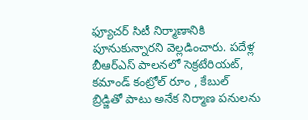ఫ్యూచర్ సిటీ నిర్మాణానికి పూనుకున్నారని వెల్లడించారు. పదేళ్ల బీఆర్ఎస్ పాలనలో సెక్రటేరియట్, కమాండ్ కంట్రోల్ రూం , కేబుల్ బ్రిడ్జితో పాటు అనేక నిర్మాణ పనులను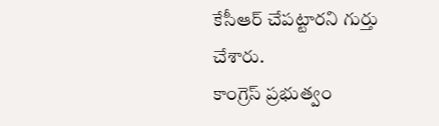కేసీఆర్ చేపట్టారని గుర్తు చేశారు.
కాంగ్రెస్ ప్రభుత్వం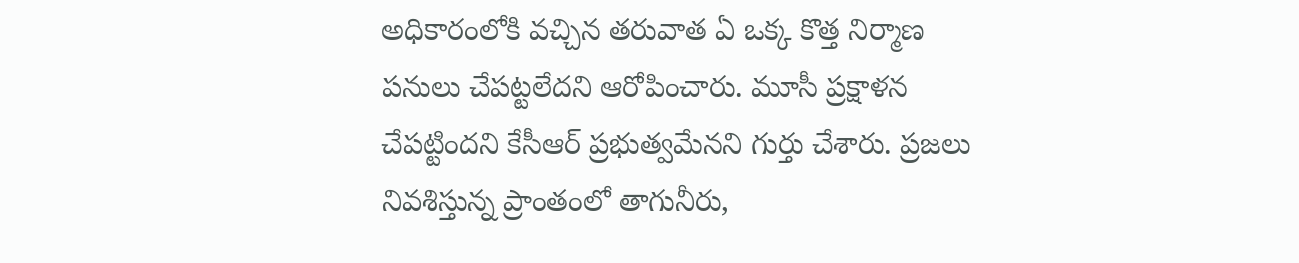అధికారంలోకి వచ్చిన తరువాత ఏ ఒక్క కొత్త నిర్మాణ పనులు చేపట్టలేదని ఆరోపించారు. మూసీ ప్రక్షాళన చేపట్టిందని కేసీఆర్ ప్రభుత్వమేనని గుర్తు చేశారు. ప్రజలు నివశిస్తున్న ప్రాంతంలో తాగునీరు,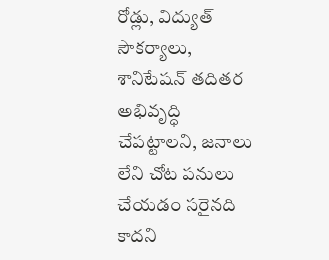రోడ్లు, విద్యుత్ సౌకర్యాలు, శానిటేషన్ తదితర అభివృద్ధి చేపట్టాలని, జనాలు లేని చోట పనులు చేయడం సరైనది కాదని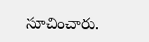సూచించారు.